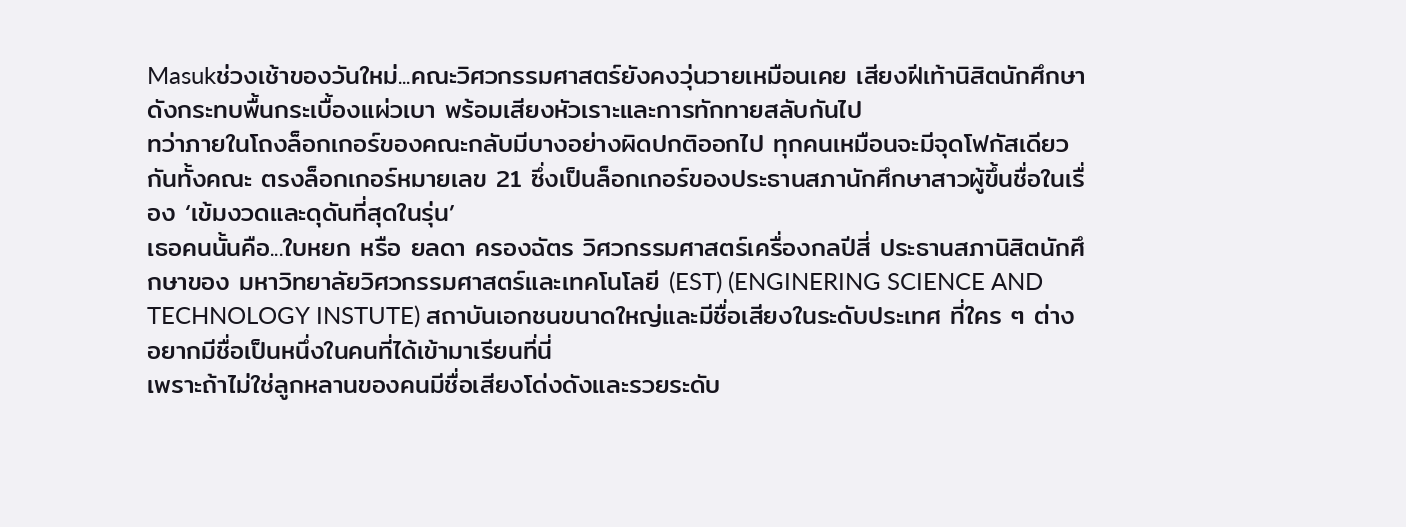Masukช่วงเช้าของวันใหม่...คณะวิศวกรรมศาสตร์ยังคงวุ่นวายเหมือนเคย เสียงฝีเท้านิสิตนักศึกษาดังกระทบพื้นกระเบื้องแผ่วเบา พร้อมเสียงหัวเราะและการทักทายสลับกันไป
ทว่าภายในโถงล็อกเกอร์ของคณะกลับมีบางอย่างผิดปกติออกไป ทุกคนเหมือนจะมีจุดโฟกัสเดียวกันทั้งคณะ ตรงล็อกเกอร์หมายเลข 21 ซึ่งเป็นล็อกเกอร์ของประธานสภานักศึกษาสาวผู้ขึ้นชื่อในเรื่อง ‘เข้มงวดและดุดันที่สุดในรุ่น’
เธอคนนั้นคือ...ใบหยก หรือ ยลดา ครองฉัตร วิศวกรรมศาสตร์เครื่องกลปีสี่ ประธานสภานิสิตนักศึกษาของ มหาวิทยาลัยวิศวกรรมศาสตร์และเทคโนโลยี (EST) (ENGINERING SCIENCE AND TECHNOLOGY INSTUTE) สถาบันเอกชนขนาดใหญ่และมีชื่อเสียงในระดับประเทศ ที่ใคร ๆ ต่างอยากมีชื่อเป็นหนึ่งในคนที่ได้เข้ามาเรียนที่นี่
เพราะถ้าไม่ใช่ลูกหลานของคนมีชื่อเสียงโด่งดังและรวยระดับ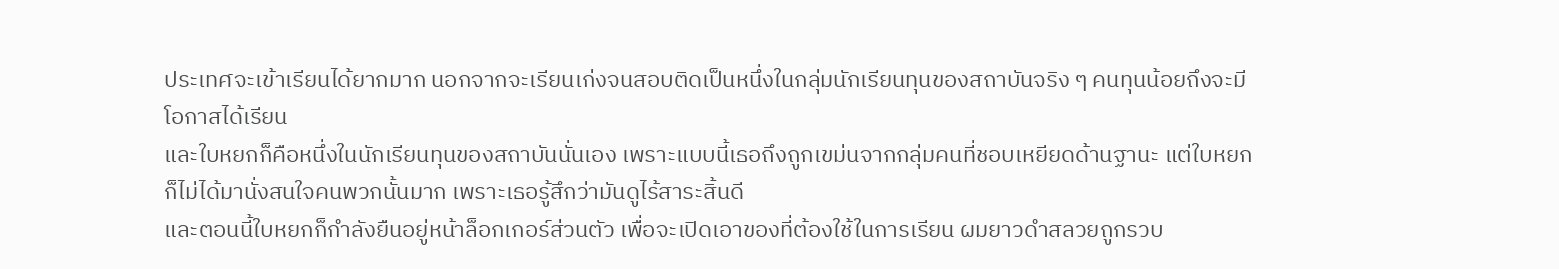ประเทศจะเข้าเรียนได้ยากมาก นอกจากจะเรียนเก่งจนสอบติดเป็นหนึ่งในกลุ่มนักเรียนทุนของสถาบันจริง ๆ คนทุนน้อยถึงจะมีโอกาสได้เรียน
และใบหยกก็คือหนึ่งในนักเรียนทุนของสถาบันนั่นเอง เพราะแบบนี้เธอถึงถูกเขม่นจากกลุ่มคนที่ชอบเหยียดด้านฐานะ แต่ใบหยกก็ไม่ได้มานั่งสนใจคนพวกนั้นมาก เพราะเธอรู้สึกว่ามันดูไร้สาระสิ้นดี
และตอนนี้ใบหยกก็กำลังยืนอยู่หน้าล็อกเกอร์ส่วนตัว เพื่อจะเปิดเอาของที่ต้องใช้ในการเรียน ผมยาวดำสลวยถูกรวบ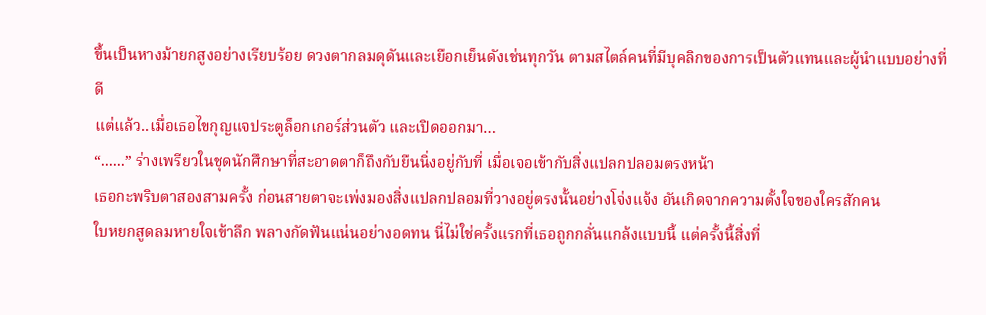ขึ้นเป็นหางม้ายกสูงอย่างเรียบร้อย ดวงตากลมดุดันและเยือกเย็นดังเช่นทุกวัน ตามสไตล์คนที่มีบุคลิกของการเป็นตัวแทนและผู้นำแบบอย่างที่ดี
แต่แล้ว..เมื่อเธอไขกุญแจประตูล็อกเกอร์ส่วนตัว และเปิดออกมา…
“......” ร่างเพรียวในชุดนักศึกษาที่สะอาดตาก็ถึงกับยืนนิ่งอยู่กับที่ เมื่อเจอเข้ากับสิ่งแปลกปลอมตรงหน้า
เธอกะพริบตาสองสามครั้ง ก่อนสายตาจะเพ่งมองสิ่งแปลกปลอมที่วางอยู่ตรงนั้นอย่างโจ่งแจ้ง อันเกิดจากความตั้งใจของใครสักคน
ใบหยกสูดลมหายใจเข้าลึก พลางกัดฟันแน่นอย่างอดทน นี่ไม่ใช่ครั้งแรกที่เธอถูกกลั่นแกล้งแบบนี้ แต่ครั้งนี้สิ่งที่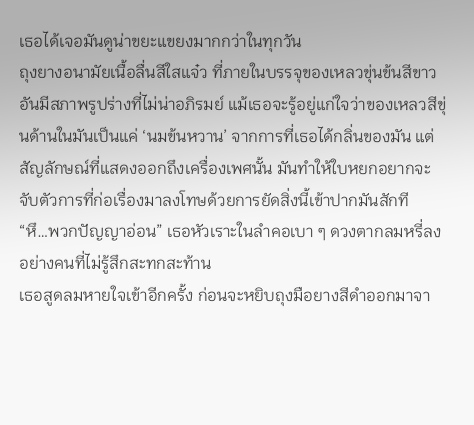เธอได้เจอมันดูน่าขยะแขยงมากกว่าในทุกวัน
ถุงยางอนามัยเนื้อลื่นสีใสแจ๋ว ที่ภายในบรรจุของเหลวขุ่นข้นสีขาว อันมีสภาพรูปร่างที่ไม่น่าอภิรมย์ แม้เธอจะรู้อยู่แก่ใจว่าของเหลวสีขุ่นด้านในมันเป็นแค่ ‘นมข้นหวาน’ จากการที่เธอได้กลิ่นของมัน แต่สัญลักษณ์ที่แสดงออกถึงเครื่องเพศนั้น มันทำให้ใบหยกอยากจะจับตัวการที่ก่อเรื่องมาลงโทษด้วยการยัดสิ่งนี้เข้าปากมันสักที
“หึ…พวกปัญญาอ่อน” เธอหัวเราะในลำคอเบา ๆ ดวงตากลมหรี่ลงอย่างคนที่ไม่รู้สึกสะทกสะท้าน
เธอสูดลมหายใจเข้าอีกครั้ง ก่อนจะหยิบถุงมือยางสีดำออกมาจา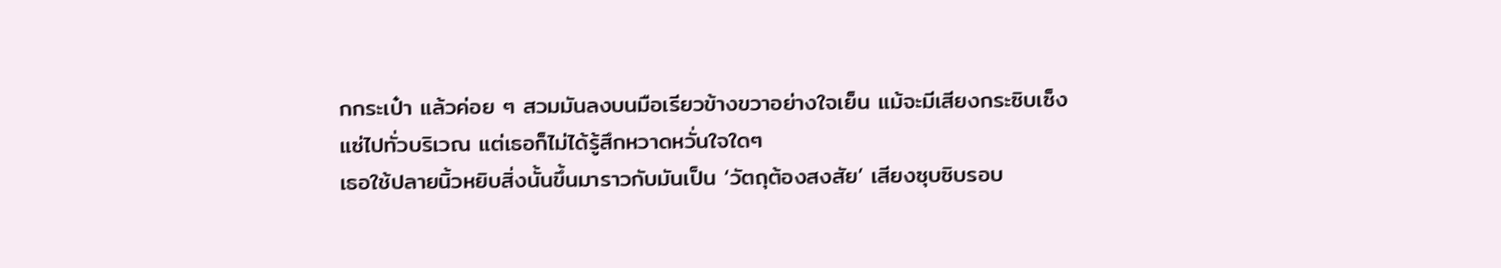กกระเป๋า แล้วค่อย ๆ สวมมันลงบนมือเรียวข้างขวาอย่างใจเย็น แม้จะมีเสียงกระซิบเซ็งแซ่ไปทั่วบริเวณ แต่เธอก็ไม่ได้รู้สึกหวาดหวั่นใจใดๆ
เธอใช้ปลายนิ้วหยิบสิ่งนั้นขึ้นมาราวกับมันเป็น ‘วัตถุต้องสงสัย’ เสียงซุบซิบรอบ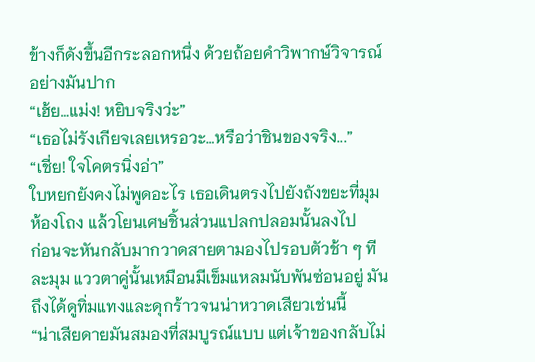ข้างก็ดังขึ้นอีกระลอกหนึ่ง ด้วยถ้อยคำวิพากษ์วิจารณ์อย่างมันปาก
“เฮ้ย…แม่ง! หยิบจริงว่ะ”
“เธอไม่รังเกียจเลยเหรอวะ…หรือว่าชินของจริง...”
“เชี่ย! ใจโคตรนิ่งอ่า”
ใบหยกยังคงไม่พูดอะไร เธอเดินตรงไปยังถังขยะที่มุมห้องโถง แล้วโยนเศษชิ้นส่วนแปลกปลอมนั้นลงไป
ก่อนจะหันกลับมากวาดสายตามองไปรอบตัวช้า ๆ ทีละมุม แววตาคู่นั้นเหมือนมีเข็มแหลมนับพันซ่อนอยู่ มันถึงได้ดูทิ่มแทงและดุกร้าวจนน่าหวาดเสียวเช่นนี้
“น่าเสียดายมันสมองที่สมบูรณ์แบบ แต่เจ้าของกลับไม่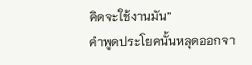คิดจะใช้งานมัน”
คำพูดประโยคนั้นหลุดออกจา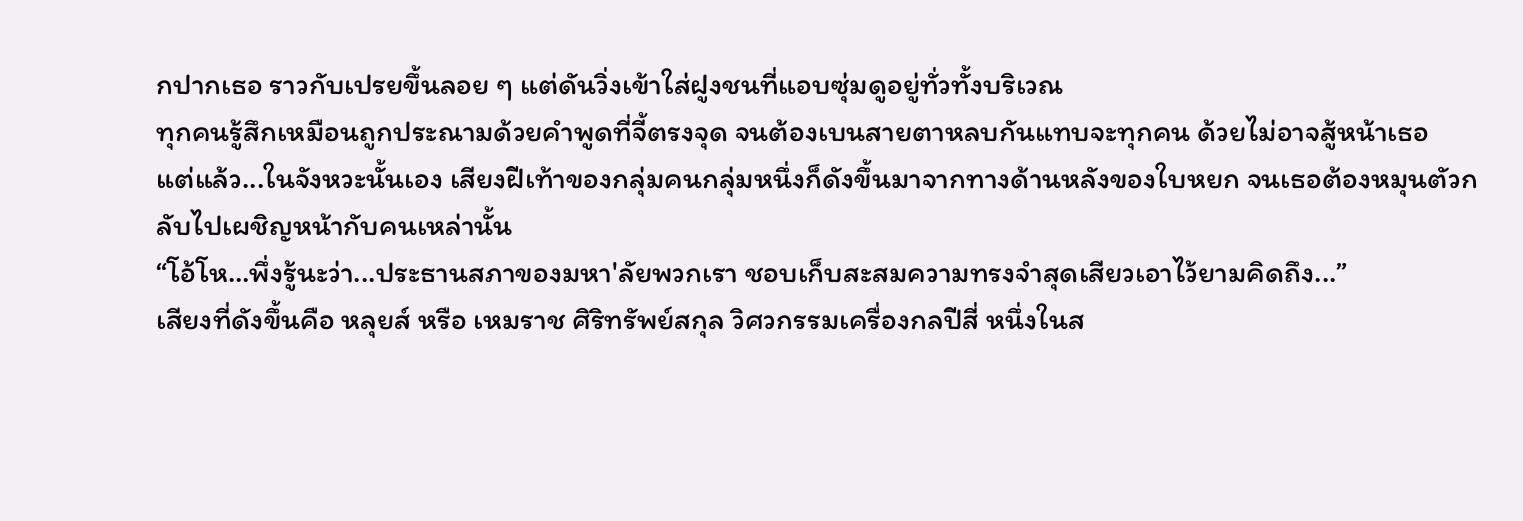กปากเธอ ราวกับเปรยขึ้นลอย ๆ แต่ดันวิ่งเข้าใส่ฝูงชนที่แอบซุ่มดูอยู่ทั่วทั้งบริเวณ
ทุกคนรู้สึกเหมือนถูกประณามด้วยคำพูดที่จี้ตรงจุด จนต้องเบนสายตาหลบกันแทบจะทุกคน ด้วยไม่อาจสู้หน้าเธอ
แต่แล้ว...ในจังหวะนั้นเอง เสียงฝีเท้าของกลุ่มคนกลุ่มหนึ่งก็ดังขึ้นมาจากทางด้านหลังของใบหยก จนเธอต้องหมุนตัวกลับไปเผชิญหน้ากับคนเหล่านั้น
“โอ้โห…พึ่งรู้นะว่า...ประธานสภาของมหา'ลัยพวกเรา ชอบเก็บสะสมความทรงจำสุดเสียวเอาไว้ยามคิดถึง...”
เสียงที่ดังขึ้นคือ หลุยส์ หรือ เหมราช ศิริทรัพย์สกุล วิศวกรรมเครื่องกลปีสี่ หนึ่งในส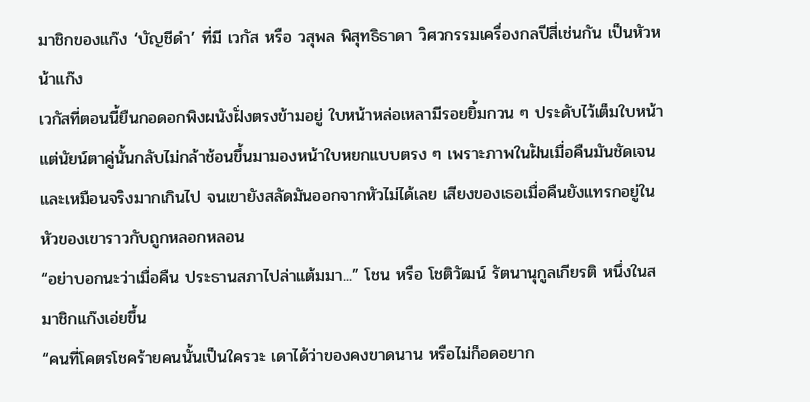มาชิกของแก๊ง ‘บัญชีดำ’ ที่มี เวกัส หรือ วสุพล พิสุทธิธาดา วิศวกรรมเครื่องกลปีสี่เช่นกัน เป็นหัวหน้าแก๊ง
เวกัสที่ตอนนี้ยืนกอดอกพิงผนังฝั่งตรงข้ามอยู่ ใบหน้าหล่อเหลามีรอยยิ้มกวน ๆ ประดับไว้เต็มใบหน้า แต่นัยน์ตาคู่นั้นกลับไม่กล้าช้อนขึ้นมามองหน้าใบหยกแบบตรง ๆ เพราะภาพในฝันเมื่อคืนมันชัดเจนและเหมือนจริงมากเกินไป จนเขายังสลัดมันออกจากหัวไม่ได้เลย เสียงของเธอเมื่อคืนยังแทรกอยู่ในหัวของเขาราวกับถูกหลอกหลอน
“อย่าบอกนะว่าเมื่อคืน ประธานสภาไปล่าแต้มมา...” โชน หรือ โชติวัฒน์ รัตนานุกูลเกียรติ หนึ่งในสมาชิกแก๊งเอ่ยขึ้น
“คนที่โคตรโชคร้ายคนนั้นเป็นใครวะ เดาได้ว่าของคงขาดนาน หรือไม่ก็อดอยาก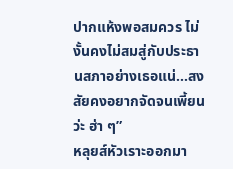ปากแห้งพอสมควร ไม่งั้นคงไม่สมสู่กับประธานสภาอย่างเธอแน่...สงสัยคงอยากจัดจนเพี้ยนว่ะ ฮ่า ๆ”
หลุยส์หัวเราะออกมา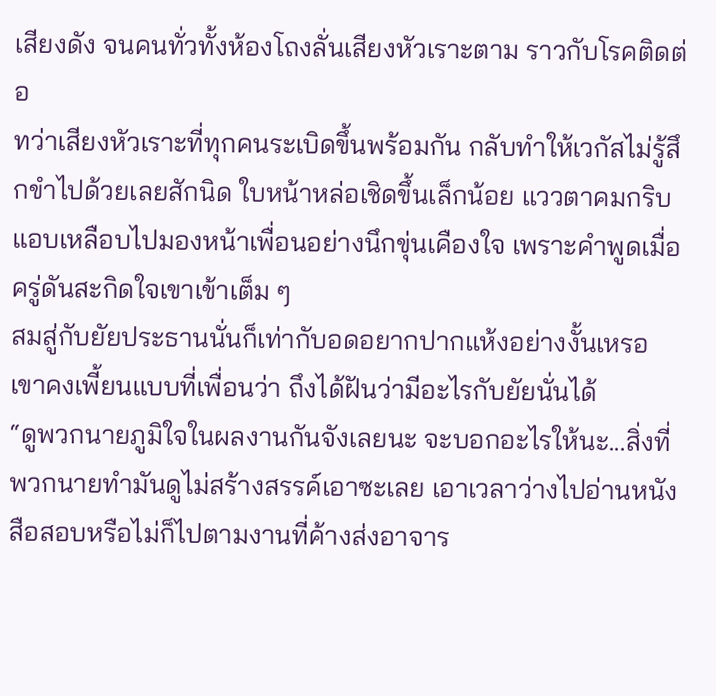เสียงดัง จนคนทั่วทั้งห้องโถงลั่นเสียงหัวเราะตาม ราวกับโรคติดต่อ
ทว่าเสียงหัวเราะที่ทุกคนระเบิดขึ้นพร้อมกัน กลับทำให้เวกัสไม่รู้สึกขำไปด้วยเลยสักนิด ใบหน้าหล่อเชิดขึ้นเล็กน้อย แววตาคมกริบแอบเหลือบไปมองหน้าเพื่อนอย่างนึกขุ่นเคืองใจ เพราะคำพูดเมื่อครู่ดันสะกิดใจเขาเข้าเต็ม ๆ
สมสู่กับยัยประธานนั่นก็เท่ากับอดอยากปากแห้งอย่างงั้นเหรอ เขาคงเพี้ยนแบบที่เพื่อนว่า ถึงได้ฝันว่ามีอะไรกับยัยนั่นได้
“ดูพวกนายภูมิใจในผลงานกันจังเลยนะ จะบอกอะไรให้นะ...สิ่งที่พวกนายทำมันดูไม่สร้างสรรค์เอาซะเลย เอาเวลาว่างไปอ่านหนังสือสอบหรือไม่ก็ไปตามงานที่ค้างส่งอาจาร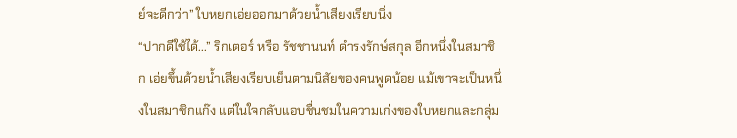ย์จะดีกว่า” ใบหยกเอ่ยออกมาด้วยน้ำเสียงเรียบนิ่ง
“ปากดีใช้ได้...” ริกเตอร์ หรือ รัชชานนท์ ดำรงรักษ์สกุล อีกหนึ่งในสมาชิก เอ่ยขึ้นด้วยน้ำเสียงเรียบเย็นตามนิสัยของคนพูดน้อย แม้เขาจะเป็นหนึ่งในสมาชิกแก๊ง แต่ในใจกลับแอบชื่นชมในความเก่งของใบหยกและกลุ่ม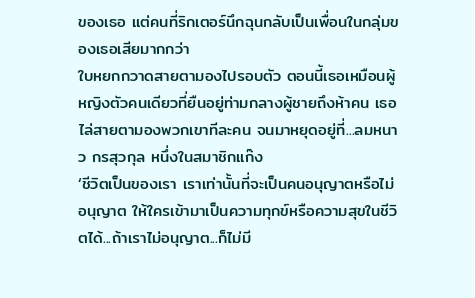ของเธอ แต่คนที่ริกเตอร์นึกฉุนกลับเป็นเพื่อนในกลุ่มของเธอเสียมากกว่า
ใบหยกกวาดสายตามองไปรอบตัว ตอนนี้เธอเหมือนผู้หญิงตัวคนเดียวที่ยืนอยู่ท่ามกลางผู้ชายถึงห้าคน เธอไล่สายตามองพวกเขาทีละคน จนมาหยุดอยู่ที่...ลมหนาว กรสุวกุล หนึ่งในสมาชิกแก๊ง
‘ชีวิตเป็นของเรา เราเท่านั้นที่จะเป็นคนอนุญาตหรือไม่อนุญาต ให้ใครเข้ามาเป็นความทุกข์หรือความสุขในชีวิตได้...ถ้าเราไม่อนุญาต...ก็ไม่มี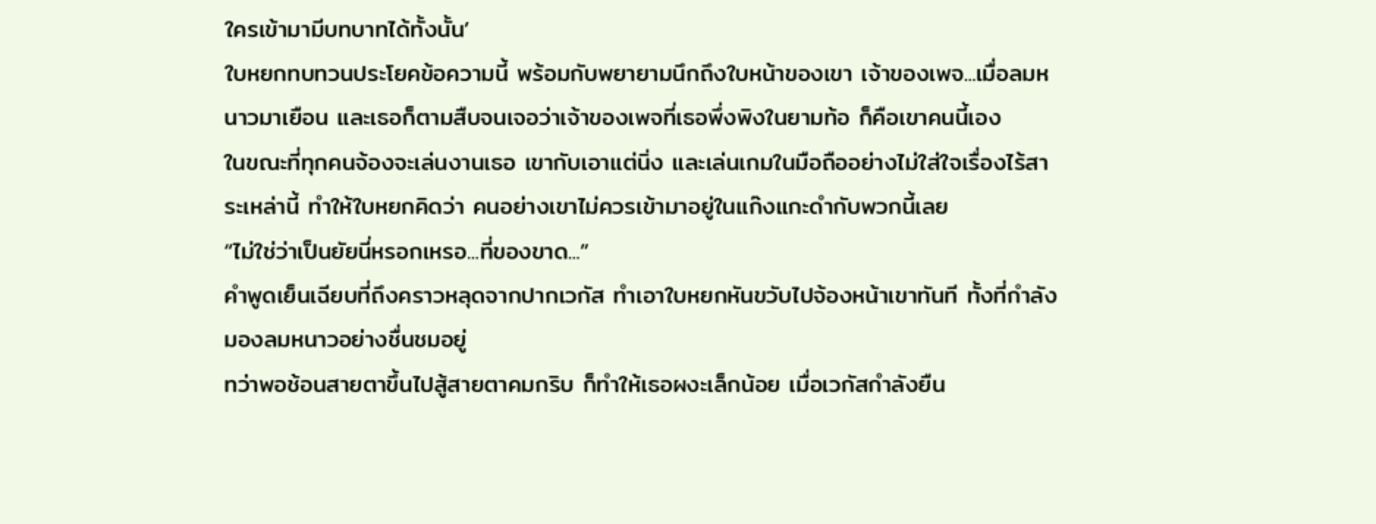ใครเข้ามามีบทบาทได้ทั้งนั้น’
ใบหยกทบทวนประโยคข้อความนี้ พร้อมกับพยายามนึกถึงใบหน้าของเขา เจ้าของเพจ...เมื่อลมหนาวมาเยือน และเธอก็ตามสืบจนเจอว่าเจ้าของเพจที่เธอพึ่งพิงในยามท้อ ก็คือเขาคนนี้เอง
ในขณะที่ทุกคนจ้องจะเล่นงานเธอ เขากับเอาแต่นิ่ง และเล่นเกมในมือถืออย่างไม่ใส่ใจเรื่องไร้สาระเหล่านี้ ทำให้ใบหยกคิดว่า คนอย่างเขาไม่ควรเข้ามาอยู่ในแก๊งแกะดำกับพวกนี้เลย
“ไม่ใช่ว่าเป็นยัยนี่หรอกเหรอ...ที่ของขาด...”
คำพูดเย็นเฉียบที่ถึงคราวหลุดจากปากเวกัส ทำเอาใบหยกหันขวับไปจ้องหน้าเขาทันที ทั้งที่กำลังมองลมหนาวอย่างชื่นชมอยู่
ทว่าพอช้อนสายตาขึ้นไปสู้สายตาคมกริบ ก็ทำให้เธอผงะเล็กน้อย เมื่อเวกัสกำลังยืน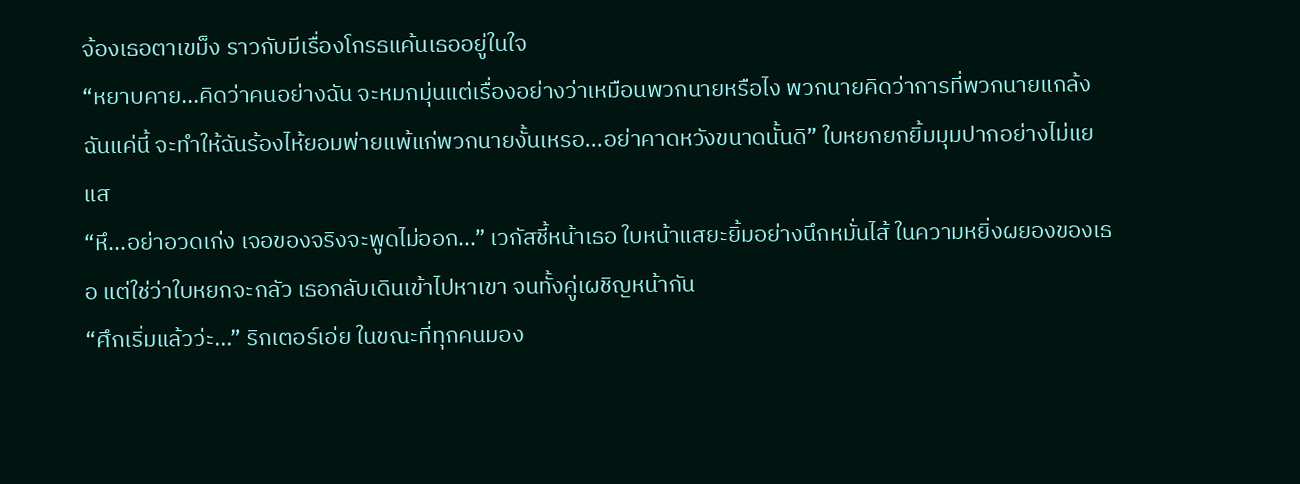จ้องเธอตาเขม็ง ราวกับมีเรื่องโกรธแค้นเธออยู่ในใจ
“หยาบคาย...คิดว่าคนอย่างฉัน จะหมกมุ่นแต่เรื่องอย่างว่าเหมือนพวกนายหรือไง พวกนายคิดว่าการที่พวกนายแกล้งฉันแค่นี้ จะทำให้ฉันร้องไห้ยอมพ่ายแพ้แก่พวกนายงั้นเหรอ...อย่าคาดหวังขนาดนั้นดิ” ใบหยกยกยิ้มมุมปากอย่างไม่แยแส
“หึ...อย่าอวดเก่ง เจอของจริงจะพูดไม่ออก...” เวกัสชี้หน้าเธอ ใบหน้าแสยะยิ้มอย่างนึกหมั่นไส้ ในความหยิ่งผยองของเธอ แต่ใช่ว่าใบหยกจะกลัว เธอกลับเดินเข้าไปหาเขา จนทั้งคู่เผชิญหน้ากัน
“ศึกเริ่มแล้วว่ะ...” ริกเตอร์เอ่ย ในขณะที่ทุกคนมอง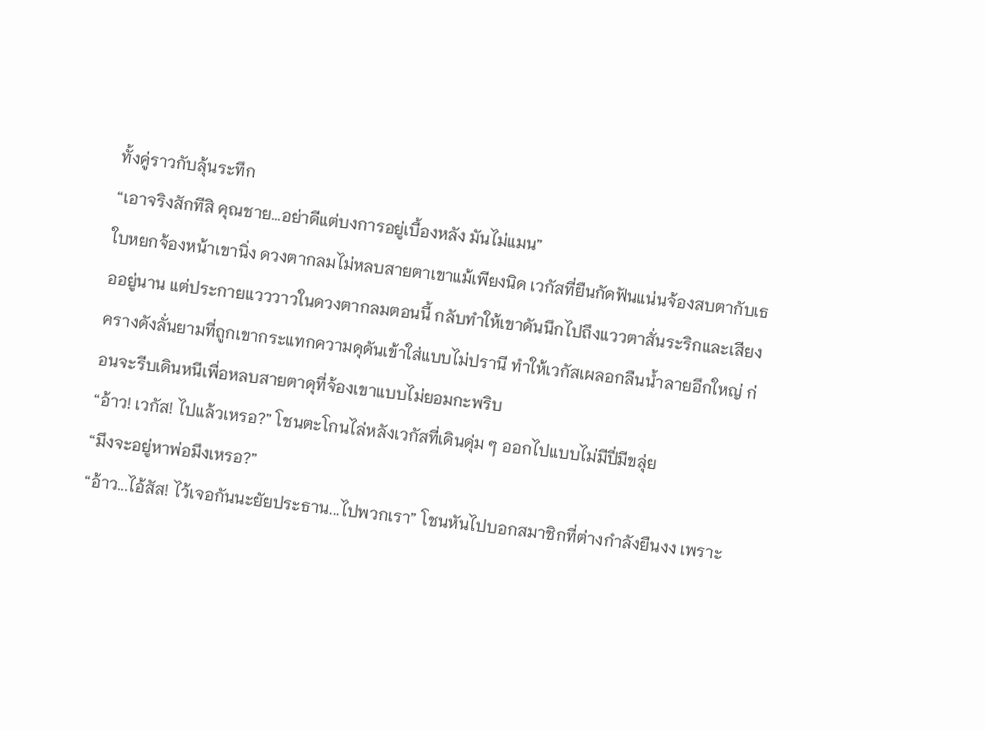ทั้งคู่ราวกับลุ้นระทึก
“เอาจริงสักทีสิ คุณชาย...อย่าดีแต่บงการอยู่เบื้องหลัง มันไม่แมน”
ใบหยกจ้องหน้าเขานิ่ง ดวงตากลมไม่หลบสายตาเขาแม้เพียงนิด เวกัสที่ยืนกัดฟันแน่นจ้องสบตากับเธออยู่นาน แต่ประกายแวววาวในดวงตากลมตอนนี้ กลับทำให้เขาดันนึกไปถึงแววตาสั่นระริกและเสียงครางดังลั่นยามที่ถูกเขากระแทกความดุดันเข้าใส่แบบไม่ปรานี ทำให้เวกัสเผลอกลืนน้ำลายอึกใหญ่ ก่อนจะรีบเดินหนีเพื่อหลบสายตาดุที่จ้องเขาแบบไม่ยอมกะพริบ
“อ้าว! เวกัส! ไปแล้วเหรอ?” โชนตะโกนไล่หลังเวกัสที่เดินดุ่ม ๆ ออกไปแบบไม่มีปี่มีขลุ่ย
“มึงจะอยู่หาพ่อมึงเหรอ?”
“อ้าว...ไอ้สัส! ไว้เจอกันนะยัยประธาน...ไปพวกเรา” โชนหันไปบอกสมาชิกที่ต่างกำลังยืนงง เพราะ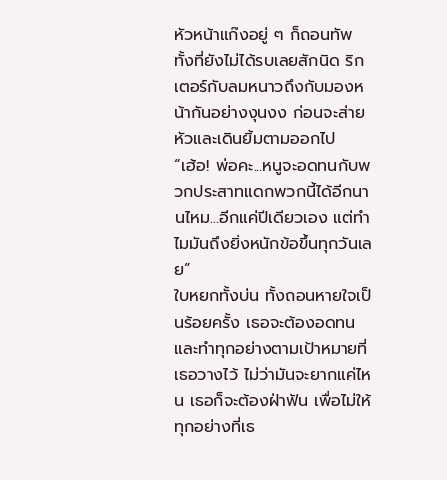หัวหน้าแก๊งอยู่ ๆ ก็ถอนทัพ ทั้งที่ยังไม่ได้รบเลยสักนิด ริกเตอร์กับลมหนาวถึงกับมองหน้ากันอย่างงุนงง ก่อนจะส่ายหัวและเดินยิ้มตามออกไป
“เฮ้อ! พ่อคะ...หนูจะอดทนกับพวกประสาทแดกพวกนี้ได้อีกนานไหม...อีกแค่ปีเดียวเอง แต่ทำไมมันถึงยิ่งหนักข้อขึ้นทุกวันเลย”
ใบหยกทั้งบ่น ทั้งถอนหายใจเป็นร้อยครั้ง เธอจะต้องอดทนและทำทุกอย่างตามเป้าหมายที่เธอวางไว้ ไม่ว่ามันจะยากแค่ไหน เธอก็จะต้องฝ่าฟัน เพื่อไม่ให้ทุกอย่างที่เธ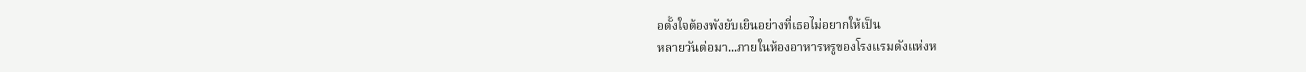อตั้งใจต้องพังยับเยินอย่างที่เธอไม่อยากให้เป็น
หลายวันต่อมา...ภายในห้องอาหารหรูของโรงแรมดังแห่งห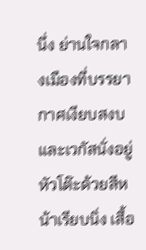นึ่ง ย่านใจกลางเมืองที่บรรยากาศเงียบสงบและเวกัสนั่งอยู่หัวโต๊ะด้วยสีหน้าเรียบนิ่ง เสื้อ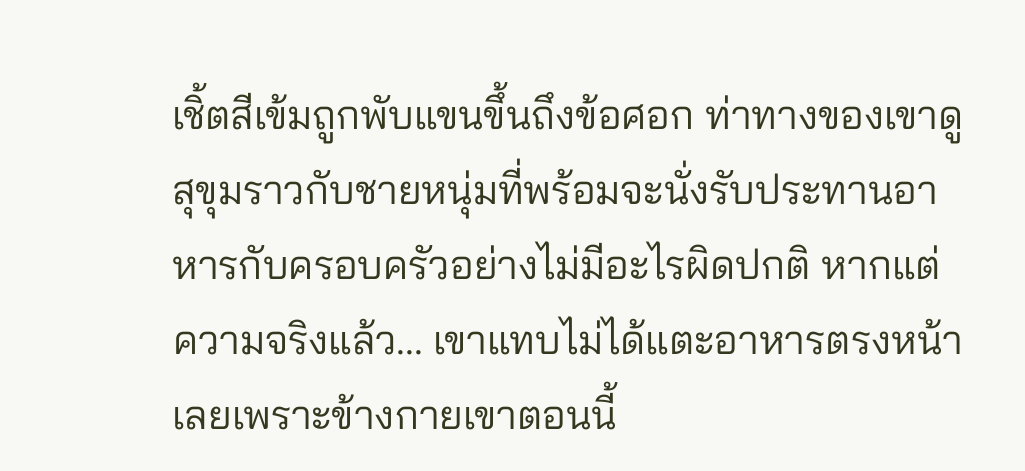เชิ้ตสีเข้มถูกพับแขนขึ้นถึงข้อศอก ท่าทางของเขาดูสุขุมราวกับชายหนุ่มที่พร้อมจะนั่งรับประทานอาหารกับครอบครัวอย่างไม่มีอะไรผิดปกติ หากแต่ความจริงแล้ว... เขาแทบไม่ได้แตะอาหารตรงหน้าเลยเพราะข้างกายเขาตอนนี้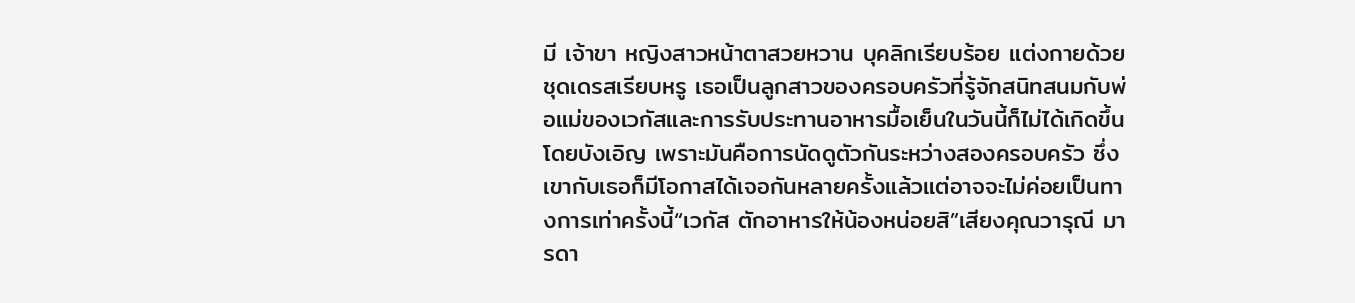มี เจ้าขา หญิงสาวหน้าตาสวยหวาน บุคลิกเรียบร้อย แต่งกายด้วยชุดเดรสเรียบหรู เธอเป็นลูกสาวของครอบครัวที่รู้จักสนิทสนมกับพ่อแม่ของเวกัสและการรับประทานอาหารมื้อเย็นในวันนี้ก็ไม่ได้เกิดขึ้นโดยบังเอิญ เพราะมันคือการนัดดูตัวกันระหว่างสองครอบครัว ซึ่งเขากับเธอก็มีโอกาสได้เจอกันหลายครั้งแล้วแต่อาจจะไม่ค่อยเป็นทางการเท่าครั้งนี้“เวกัส ตักอาหารให้น้องหน่อยสิ”เสียงคุณวารุณี มารดา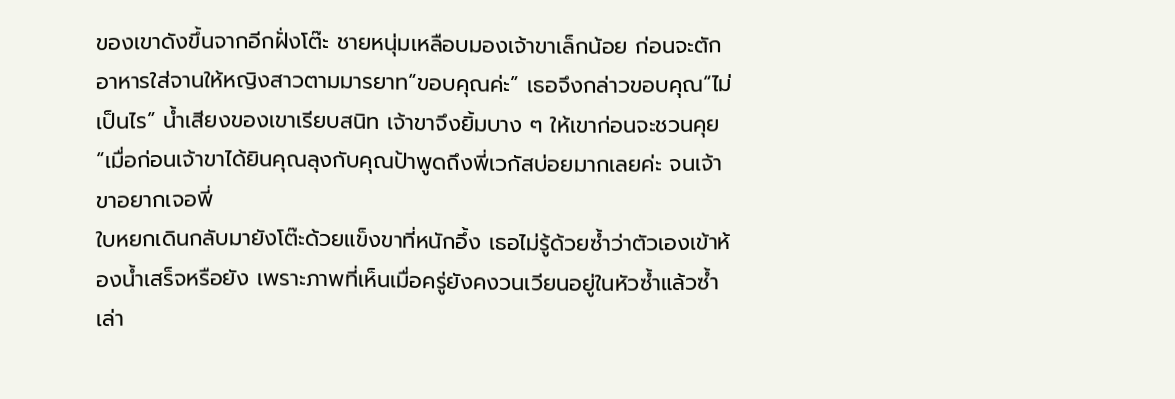ของเขาดังขึ้นจากอีกฝั่งโต๊ะ ชายหนุ่มเหลือบมองเจ้าขาเล็กน้อย ก่อนจะตักอาหารใส่จานให้หญิงสาวตามมารยาท“ขอบคุณค่ะ” เธอจึงกล่าวขอบคุณ“ไม่เป็นไร” น้ำเสียงของเขาเรียบสนิท เจ้าขาจึงยิ้มบาง ๆ ให้เขาก่อนจะชวนคุย“เมื่อก่อนเจ้าขาได้ยินคุณลุงกับคุณป้าพูดถึงพี่เวกัสบ่อยมากเลยค่ะ จนเจ้าขาอยากเจอพี่
ใบหยกเดินกลับมายังโต๊ะด้วยแข็งขาที่หนักอึ้ง เธอไม่รู้ด้วยซ้ำว่าตัวเองเข้าห้องน้ำเสร็จหรือยัง เพราะภาพที่เห็นเมื่อครู่ยังคงวนเวียนอยู่ในหัวซ้ำแล้วซ้ำเล่า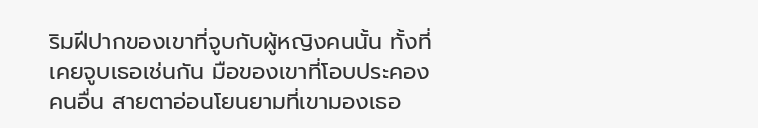ริมฝีปากของเขาที่จูบกับผู้หญิงคนนั้น ทั้งที่เคยจูบเธอเช่นกัน มือของเขาที่โอบประคองคนอื่น สายตาอ่อนโยนยามที่เขามองเธอ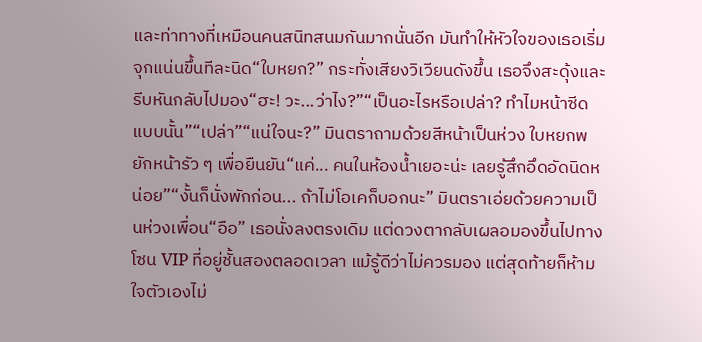และท่าทางที่เหมือนคนสนิทสนมกันมากนั่นอีก มันทำให้หัวใจของเธอเริ่มจุกแน่นขึ้นทีละนิด“ใบหยก?” กระทั่งเสียงวิเวียนดังขึ้น เธอจึงสะดุ้งและรีบหันกลับไปมอง“ฮะ! วะ...ว่าไง?”“เป็นอะไรหรือเปล่า? ทำไมหน้าซีดแบบนั้น”“เปล่า”“แน่ใจนะ?” มินตราถามด้วยสีหน้าเป็นห่วง ใบหยกพยักหน้ารัว ๆ เพื่อยืนยัน“แค่... คนในห้องน้ำเยอะน่ะ เลยรู้สึกอึดอัดนิดหน่อย”“งั้นก็นั่งพักก่อน... ถ้าไม่โอเคก็บอกนะ” มินตราเอ่ยด้วยความเป็นห่วงเพื่อน“อือ” เธอนั่งลงตรงเดิม แต่ดวงตากลับเผลอมองขึ้นไปทางโซน VIP ที่อยู่ชั้นสองตลอดเวลา แม้รู้ดีว่าไม่ควรมอง แต่สุดท้ายก็ห้ามใจตัวเองไม่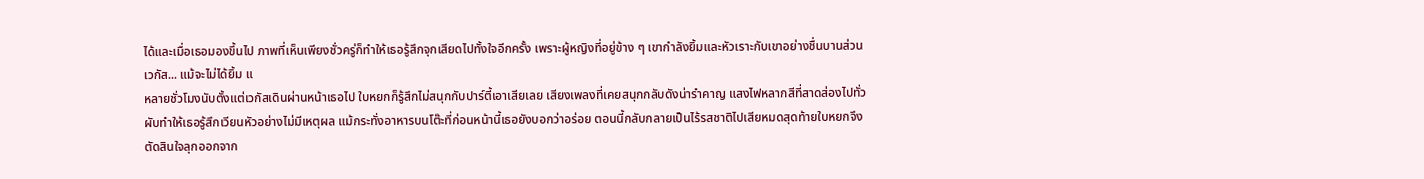ได้และเมื่อเธอมองขึ้นไป ภาพที่เห็นเพียงชั่วครู่ก็ทำให้เธอรู้สึกจุกเสียดไปทั้งใจอีกครั้ง เพราะผู้หญิงที่อยู่ข้าง ๆ เขากำลังยิ้มและหัวเราะกับเขาอย่างชื่นบานส่วนเวกัส... แม้จะไม่ได้ยิ้ม แ
หลายชั่วโมงนับตั้งแต่เวกัสเดินผ่านหน้าเธอไป ใบหยกก็รู้สึกไม่สนุกกับปาร์ตี้เอาเสียเลย เสียงเพลงที่เคยสนุกกลับดังน่ารำคาญ แสงไฟหลากสีที่สาดส่องไปทั่วผับทำให้เธอรู้สึกเวียนหัวอย่างไม่มีเหตุผล แม้กระทั่งอาหารบนโต๊ะที่ก่อนหน้านี้เธอยังบอกว่าอร่อย ตอนนี้กลับกลายเป็นไร้รสชาติไปเสียหมดสุดท้ายใบหยกจึงตัดสินใจลุกออกจาก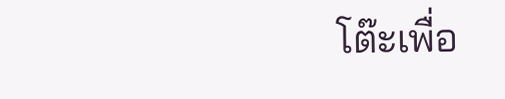โต๊ะเพื่อ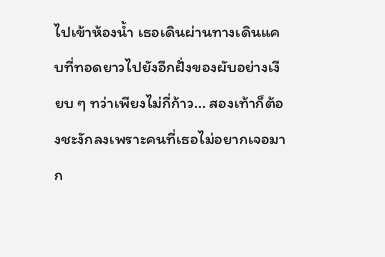ไปเข้าห้องน้ำ เธอเดินผ่านทางเดินแคบที่ทอดยาวไปยังอีกฝั่งของผับอย่างเงียบ ๆ ทว่าเพียงไม่กี่ก้าว... สองเท้าก็ต้องชะงักลงเพราะคนที่เธอไม่อยากเจอมาก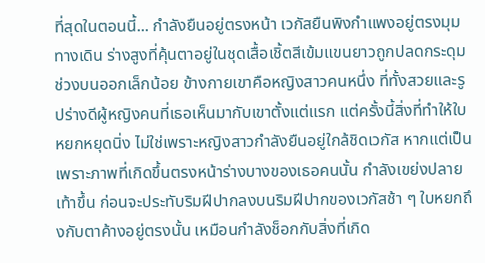ที่สุดในตอนนี้... กำลังยืนอยู่ตรงหน้า เวกัสยืนพิงกำแพงอยู่ตรงมุมทางเดิน ร่างสูงที่คุ้นตาอยู่ในชุดเสื้อเชิ้ตสีเข้มแขนยาวถูกปลดกระดุมช่วงบนออกเล็กน้อย ข้างกายเขาคือหญิงสาวคนหนึ่ง ที่ทั้งสวยและรูปร่างดีผู้หญิงคนที่เธอเห็นมากับเขาตั้งแต่แรก แต่ครั้งนี้สิ่งที่ทำให้ใบหยกหยุดนิ่ง ไม่ใช่เพราะหญิงสาวกำลังยืนอยู่ใกล้ชิดเวกัส หากแต่เป็นเพราะภาพที่เกิดขึ้นตรงหน้าร่างบางของเธอคนนั้น กำลังเขย่งปลายเท้าขึ้น ก่อนจะประทับริมฝีปากลงบนริมฝีปากของเวกัสช้า ๆ ใบหยกถึงกับตาค้างอยู่ตรงนั้น เหมือนกำลังช็อกกับสิ่งที่เกิด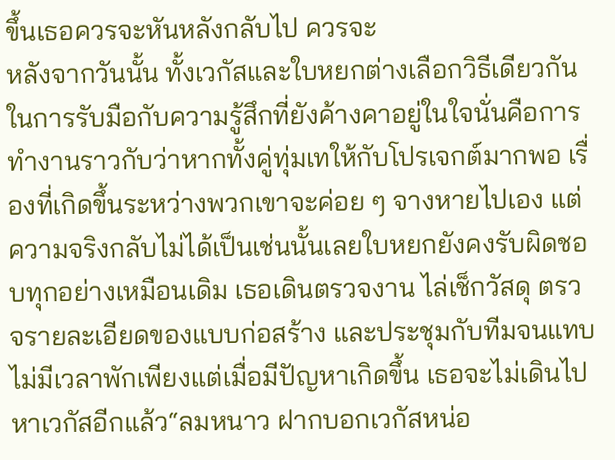ขึ้นเธอควรจะหันหลังกลับไป ควรจะ
หลังจากวันนั้น ทั้งเวกัสและใบหยกต่างเลือกวิธีเดียวกัน ในการรับมือกับความรู้สึกที่ยังค้างคาอยู่ในใจนั่นคือการทำงานราวกับว่าหากทั้งคู่ทุ่มเทให้กับโปรเจกต์มากพอ เรื่องที่เกิดขึ้นระหว่างพวกเขาจะค่อย ๆ จางหายไปเอง แต่ความจริงกลับไม่ได้เป็นเช่นนั้นเลยใบหยกยังคงรับผิดชอบทุกอย่างเหมือนเดิม เธอเดินตรวจงาน ไล่เช็กวัสดุ ตรวจรายละเอียดของแบบก่อสร้าง และประชุมกับทีมจนแทบไม่มีเวลาพักเพียงแต่เมื่อมีปัญหาเกิดขึ้น เธอจะไม่เดินไปหาเวกัสอีกแล้ว“ลมหนาว ฝากบอกเวกัสหน่อ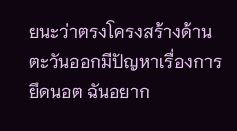ยนะว่าตรงโครงสร้างด้านตะวันออกมีปัญหาเรื่องการยึดนอต ฉันอยาก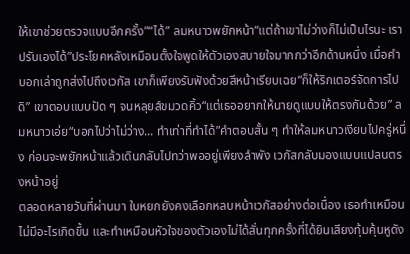ให้เขาช่วยตรวจแบบอีกครั้ง”“ได้” ลมหนาวพยักหน้า“แต่ถ้าเขาไม่ว่างก็ไม่เป็นไรนะ เราปรับเองได้”ประโยคหลังเหมือนตั้งใจพูดให้ตัวเองสบายใจมากกว่าอีกด้านหนึ่ง เมื่อคำบอกเล่าถูกส่งไปถึงเวกัส เขาก็เพียงรับฟังด้วยสีหน้าเรียบเฉย“ก็ให้ริกเตอร์จัดการไปดิ” เขาตอบแบบปัด ๆ จนหลุยส์ขมวดคิ้ว“แต่เธออยากให้นายดูแบบให้ตรงกันด้วย” ลมหนาวเอ่ย“บอกไปว่าไม่ว่าง... ทำเท่าที่ทำได้”คำตอบสั้น ๆ ทำให้ลมหนาวเงียบไปครู่หนึ่ง ก่อนจะพยักหน้าแล้วเดินกลับไปทว่าพออยู่เพียงลำพัง เวกัสกลับมองแบบแปลนตรงหน้าอยู่
ตลอดหลายวันที่ผ่านมา ใบหยกยังคงเลือกหลบหน้าเวกัสอย่างต่อเนื่อง เธอทำเหมือนไม่มีอะไรเกิดขึ้น และทำเหมือนหัวใจของตัวเองไม่ได้สั่นทุกครั้งที่ได้ยินเสียงทุ้มคุ้นหูดัง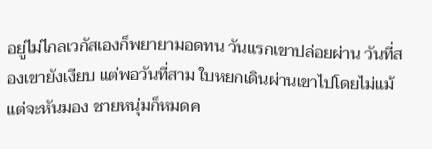อยู่ไม่ไกลเวกัสเองก็พยายามอดทน วันแรกเขาปล่อยผ่าน วันที่สองเขายังเงียบ แต่พอวันที่สาม ใบหยกเดินผ่านเขาไปโดยไม่แม้แต่จะหันมอง ชายหนุ่มก็หมดค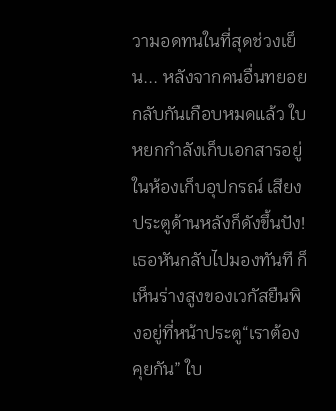วามอดทนในที่สุดช่วงเย็น... หลังจากคนอื่นทยอยกลับกันเกือบหมดแล้ว ใบหยกกำลังเก็บเอกสารอยู่ในห้องเก็บอุปกรณ์ เสียงประตูด้านหลังก็ดังขึ้นปัง! เธอหันกลับไปมองทันที ก็เห็นร่างสูงของเวกัสยืนพิงอยู่ที่หน้าประตู“เราต้องคุยกัน” ใบ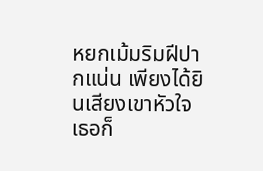หยกเม้มริมฝีปากแน่น เพียงได้ยินเสียงเขาหัวใจเธอก็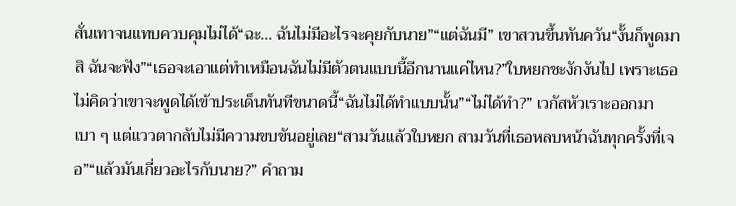สั่นเทาจนแทบควบคุมไม่ได้“ฉะ... ฉันไม่มีอะไรจะคุยกับนาย”“แต่ฉันมี” เขาสวนขึ้นทันควัน“งั้นก็พูดมาสิ ฉันจะฟัง”“เธอจะเอาแต่ทำเหมือนฉันไม่มีตัวตนแบบนี้อีกนานแค่ไหน?”ใบหยกชะงักงันไป เพราะเธอไม่คิดว่าเขาจะพูดได้เข้าประเด็นทันทีขนาดนี้“ฉันไม่ได้ทำแบบนั้น”“ไม่ได้ทำ?” เวกัสหัวเราะออกมาเบา ๆ แต่แววตากลับไม่มีความขบขันอยู่เลย“สามวันแล้วใบหยก สามวันที่เธอหลบหน้าฉันทุกครั้งที่เจอ”“แล้วมันเกี่ยวอะไรกับนาย?” คำถาม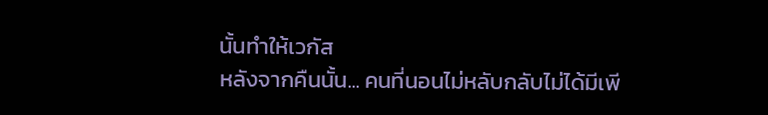นั้นทำให้เวกัส
หลังจากคืนนั้น... คนที่นอนไม่หลับกลับไม่ได้มีเพี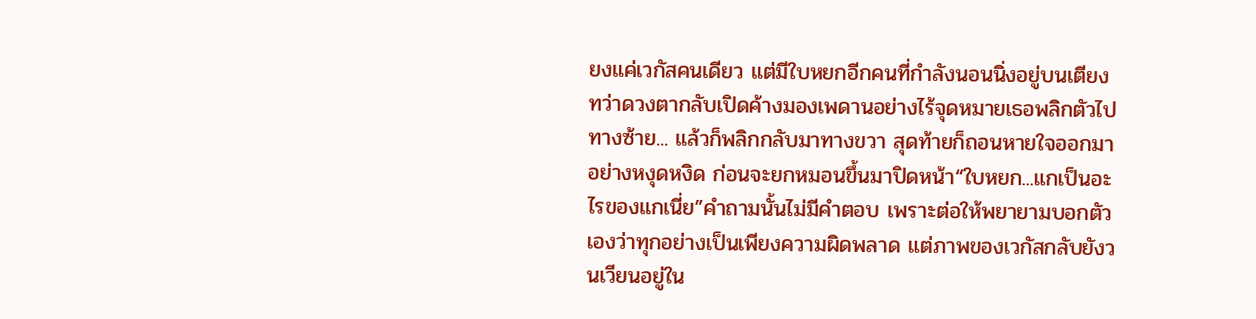ยงแค่เวกัสคนเดียว แต่มีใบหยกอีกคนที่กำลังนอนนิ่งอยู่บนเตียง ทว่าดวงตากลับเปิดค้างมองเพดานอย่างไร้จุดหมายเธอพลิกตัวไปทางซ้าย... แล้วก็พลิกกลับมาทางขวา สุดท้ายก็ถอนหายใจออกมาอย่างหงุดหงิด ก่อนจะยกหมอนขึ้นมาปิดหน้า“ใบหยก...แกเป็นอะไรของแกเนี่ย”คำถามนั้นไม่มีคำตอบ เพราะต่อให้พยายามบอกตัวเองว่าทุกอย่างเป็นเพียงความผิดพลาด แต่ภาพของเวกัสกลับยังวนเวียนอยู่ใน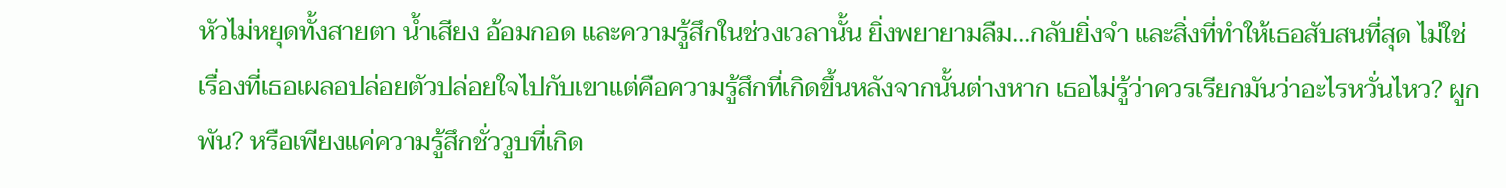หัวไม่หยุดทั้งสายตา น้ำเสียง อ้อมกอด และความรู้สึกในช่วงเวลานั้น ยิ่งพยายามลืม...กลับยิ่งจำ และสิ่งที่ทำให้เธอสับสนที่สุด ไม่ใช่เรื่องที่เธอเผลอปล่อยตัวปล่อยใจไปกับเขาแต่คือความรู้สึกที่เกิดขึ้นหลังจากนั้นต่างหาก เธอไม่รู้ว่าควรเรียกมันว่าอะไรหวั่นไหว? ผูกพัน? หรือเพียงแค่ความรู้สึกชั่ววูบที่เกิด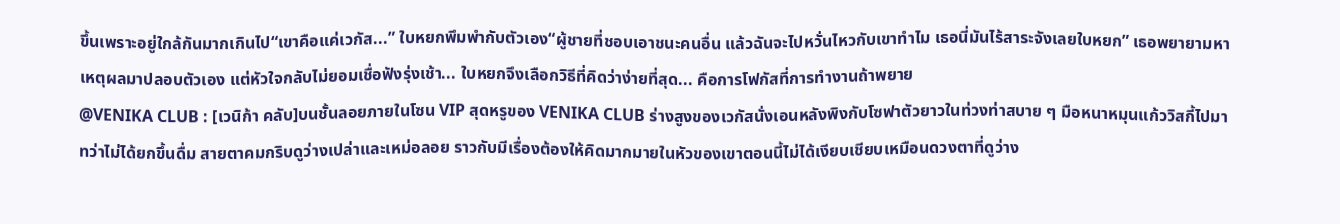ขึ้นเพราะอยู่ใกล้กันมากเกินไป“เขาคือแค่เวกัส...” ใบหยกพึมพำกับตัวเอง“ผู้ชายที่ชอบเอาชนะคนอื่น แล้วฉันจะไปหวั่นไหวกับเขาทำไม เธอนี่มันไร้สาระจังเลยใบหยก” เธอพยายามหาเหตุผลมาปลอบตัวเอง แต่หัวใจกลับไม่ยอมเชื่อฟังรุ่งเช้า... ใบหยกจึงเลือกวิธีที่คิดว่าง่ายที่สุด... คือการโฟกัสที่การทำงานถ้าพยาย
@VENIKA CLUB : [เวนิก้า คลับ]บนชั้นลอยภายในโซน VIP สุดหรูของ VENIKA CLUB ร่างสูงของเวกัสนั่งเอนหลังพิงกับโซฟาตัวยาวในท่วงท่าสบาย ๆ มือหนาหมุนแก้ววิสกี้ไปมา ทว่าไม่ได้ยกขึ้นดื่ม สายตาคมกริบดูว่างเปล่าและเหม่อลอย ราวกับมีเรื่องต้องให้คิดมากมายในหัวของเขาตอนนี้ไม่ได้เงียบเชียบเหมือนดวงตาที่ดูว่าง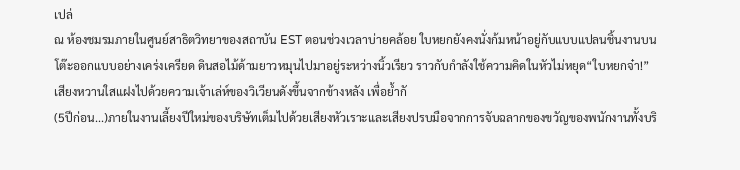เปล่
ณ ห้องชมรมภายในศูนย์สาธิตวิทยาของสถาบัน EST ตอนช่วงเวลาบ่ายคล้อย ใบหยกยังคงนั่งก้มหน้าอยู่กับแบบแปลนชิ้นงานบนโต๊ะออกแบบอย่างเคร่งเครียด ดินสอไม้ด้ามยาวหมุนไปมาอยู่ระหว่างนิ้วเรียว ราวกับกำลังใช้ความคิดในหัวไม่หยุด“ใบหยกจ๋า!”เสียงหวานใสแฝงไปด้วยความเจ้าเล่ห์ของวิเวียนดังขึ้นจากข้างหลัง เพื่อย้ำกั
(5ปีก่อน...)ภายในงานเลี้ยงปีใหม่ของบริษัทเต็มไปด้วยเสียงหัวเราะและเสียงปรบมือจากการจับฉลากของขวัญของพนักงานทั้งบริ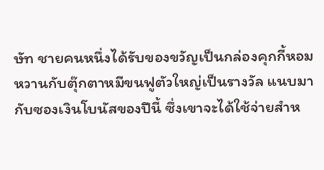ษัท ชายคนหนึ่งได้รับของขวัญเป็นกล่องคุกกี้หอมหวานกับตุ๊กตาหมีขนฟูตัวใหญ่เป็นรางวัล แนบมากับซองเงินโบนัสของปีนี้ ซึ่งเขาจะได้ใช้จ่ายสำห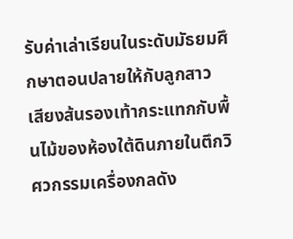รับค่าเล่าเรียนในระดับมัธยมศึกษาตอนปลายให้กับลูกสาว
เสียงส้นรองเท้ากระแทกกับพื้นไม้ของห้องใต้ดินภายในตึกวิศวกรรมเครื่องกลดัง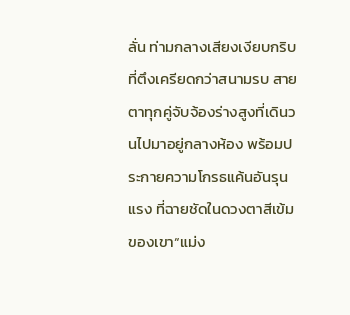ลั่น ท่ามกลางเสียงเงียบกริบที่ตึงเครียดกว่าสนามรบ สายตาทุกคู่จับจ้องร่างสูงที่เดินวนไปมาอยู่กลางห้อง พร้อมประกายความโกรธแค้นอันรุนแรง ที่ฉายชัดในดวงตาสีเข้มของเขา“แม่ง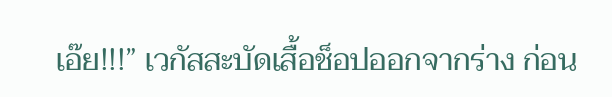เอ๊ย!!!” เวกัสสะบัดเสื้อช็อปออกจากร่าง ก่อน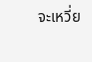จะเหวี่ย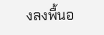งลงพื้นอ